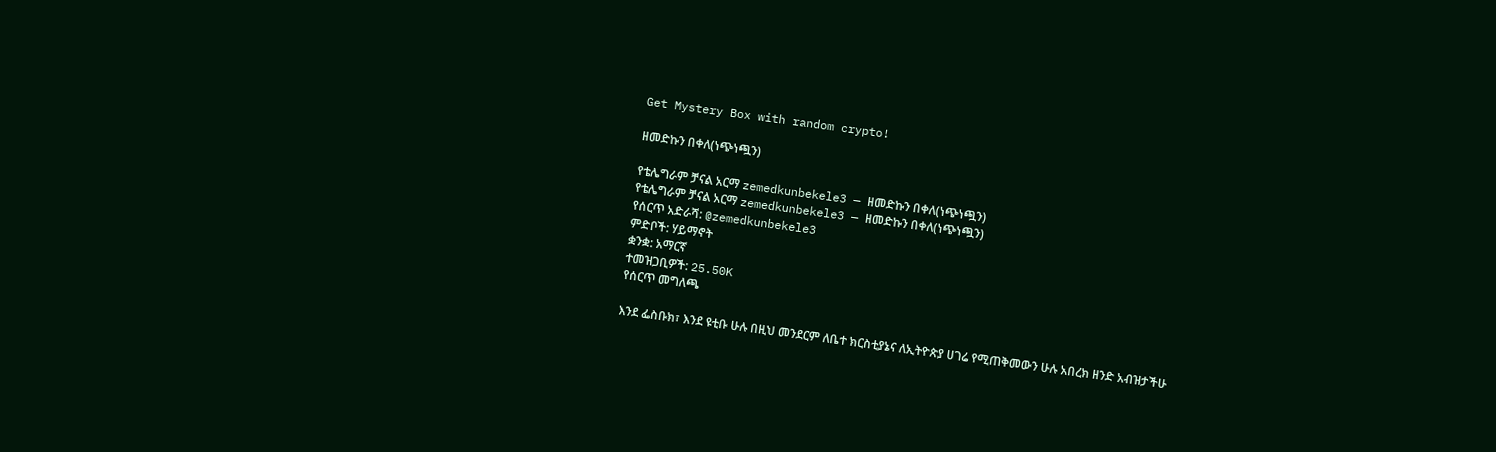Get Mystery Box with random crypto!

ዘመድኩን በቀለ(ነጭነጯን)

የቴሌግራም ቻናል አርማ zemedkunbekele3 — ዘመድኩን በቀለ(ነጭነጯን)
የቴሌግራም ቻናል አርማ zemedkunbekele3 — ዘመድኩን በቀለ(ነጭነጯን)
የሰርጥ አድራሻ: @zemedkunbekele3
ምድቦች: ሃይማኖት
ቋንቋ: አማርኛ
ተመዝጋቢዎች: 25.50K
የሰርጥ መግለጫ

እንደ ፌስቡክ፣ እንደ ዩቲቡ ሁሉ በዚህ መንደርም ለቤተ ክርስቲያኔና ለኢትዮጵያ ሀገሬ የሚጠቅመውን ሁሉ አበረክ ዘንድ አብዝታችሁ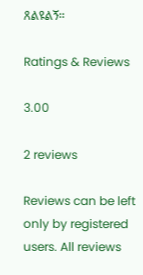ጸልዩልኝ።

Ratings & Reviews

3.00

2 reviews

Reviews can be left only by registered users. All reviews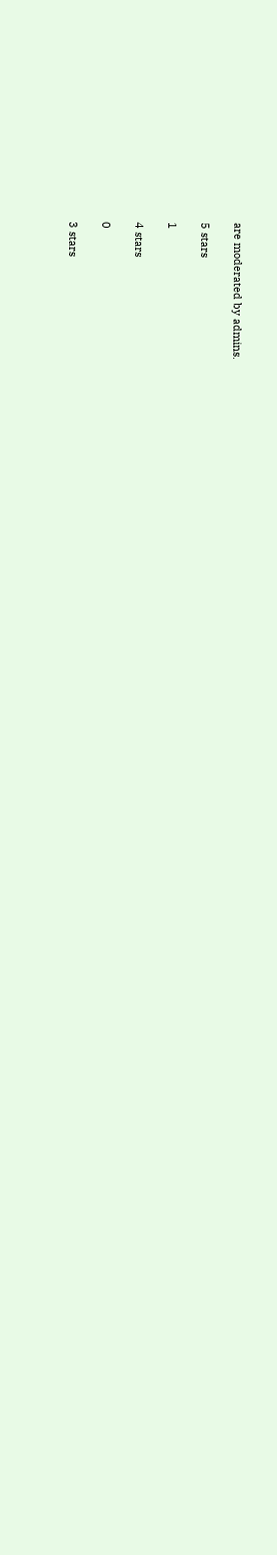are moderated by admins.

5 stars

1

4 stars

0

3 stars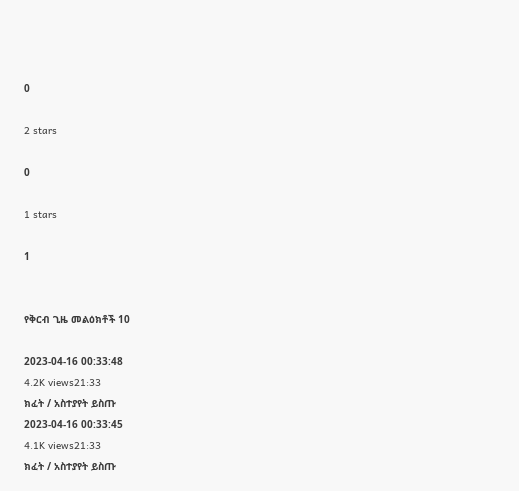0

2 stars

0

1 stars

1


የቅርብ ጊዜ መልዕክቶች 10

2023-04-16 00:33:48
4.2K views21:33
ክፈት / አስተያየት ይስጡ
2023-04-16 00:33:45
4.1K views21:33
ክፈት / አስተያየት ይስጡ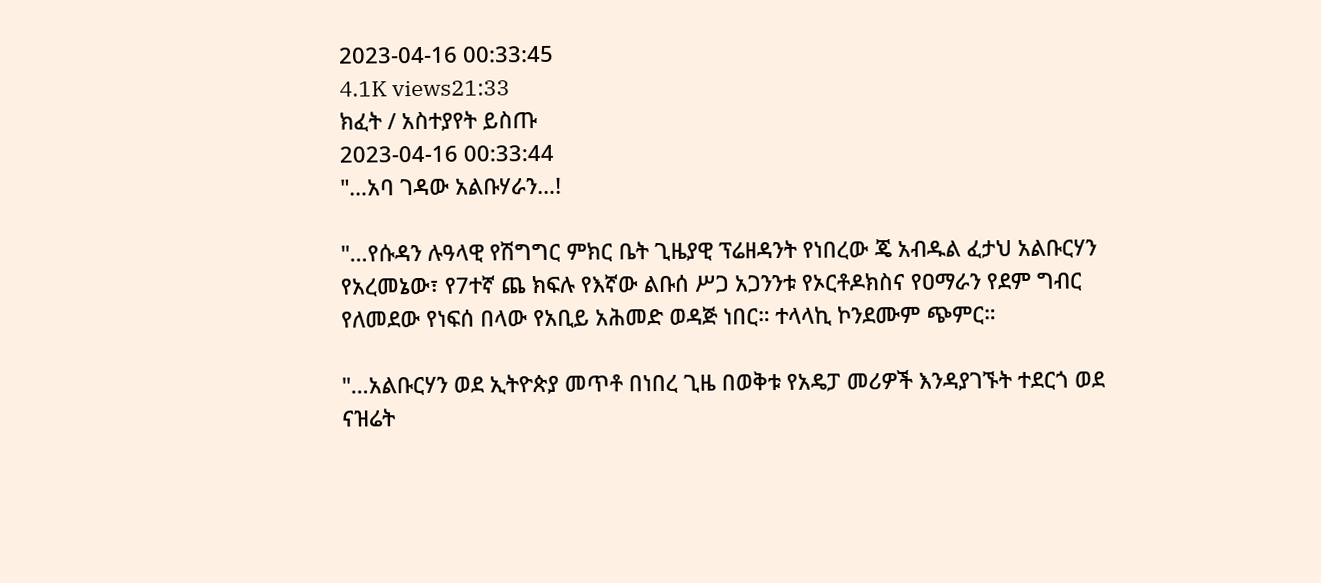2023-04-16 00:33:45
4.1K views21:33
ክፈት / አስተያየት ይስጡ
2023-04-16 00:33:44
"…አባ ገዳው አልቡሃራን…!

"…የሱዳን ሉዓላዊ የሽግግር ምክር ቤት ጊዜያዊ ፕሬዘዳንት የነበረው ጄ አብዱል ፈታህ አልቡርሃን የአረመኔው፣ የ7ተኛ ጨ ክፍሉ የእኛው ልቡሰ ሥጋ አጋንንቱ የኦርቶዶክስና የዐማራን የደም ግብር የለመደው የነፍሰ በላው የአቢይ አሕመድ ወዳጅ ነበር። ተላላኪ ኮንደሙም ጭምር።

"…አልቡርሃን ወደ ኢትዮጵያ መጥቶ በነበረ ጊዜ በወቅቱ የአዴፓ መሪዎች እንዳያገኙት ተደርጎ ወደ ናዝሬት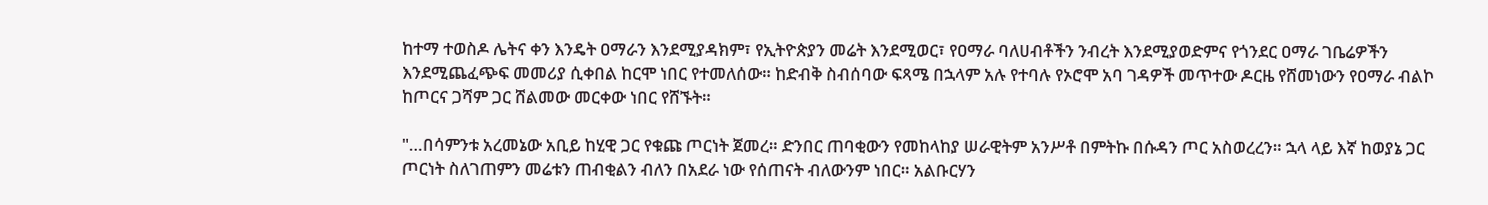ከተማ ተወስዶ ሌትና ቀን እንዴት ዐማራን እንደሚያዳክም፣ የኢትዮጵያን መሬት እንደሚወር፣ የዐማራ ባለሀብቶችን ንብረት እንደሚያወድምና የጎንደር ዐማራ ገቤሬዎችን እንደሚጨፈጭፍ መመሪያ ሲቀበል ከርሞ ነበር የተመለሰው። ከድብቅ ስብሰባው ፍጻሜ በኋላም አሉ የተባሉ የኦሮሞ አባ ገዳዎች መጥተው ዶርዜ የሸመነውን የዐማራ ብልኮ ከጦርና ጋሻም ጋር ሸልመው መርቀው ነበር የሸኙት።

"…በሳምንቱ አረመኔው አቢይ ከሂዊ ጋር የቁጩ ጦርነት ጀመረ። ድንበር ጠባቂውን የመከላከያ ሠራዊትም አንሥቶ በምትኩ በሱዳን ጦር አስወረረን። ኋላ ላይ እኛ ከወያኔ ጋር ጦርነት ስለገጠምን መሬቱን ጠብቂልን ብለን በአደራ ነው የሰጠናት ብለውንም ነበር። አልቡርሃን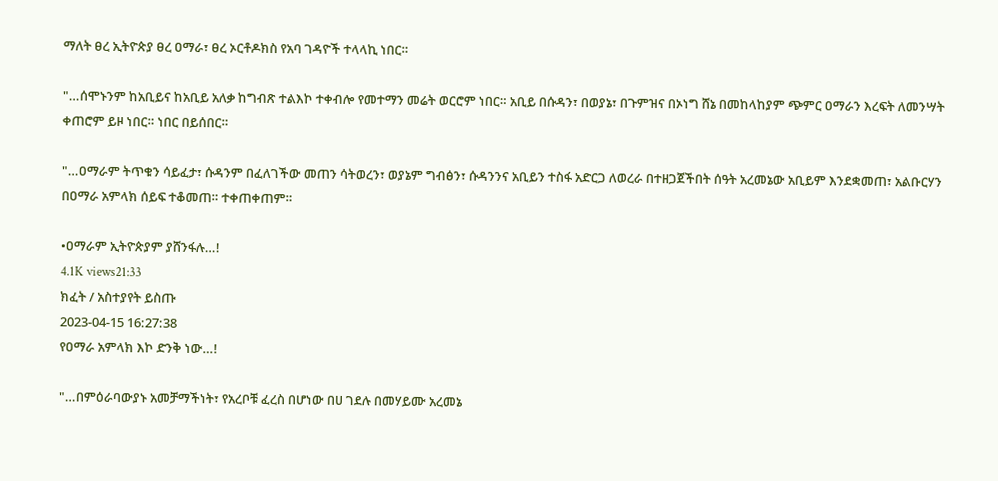ማለት ፀረ ኢትዮጵያ ፀረ ዐማራ፣ ፀረ ኦርቶዶክስ የአባ ገዳዮች ተላላኪ ነበር።

"…ሰሞኑንም ከአቢይና ከአቢይ አለቃ ከግብጽ ተልእኮ ተቀብሎ የመተማን መሬት ወርሮም ነበር። አቢይ በሱዳን፣ በወያኔ፣ በጉምዝና በኦነግ ሸኔ በመከላከያም ጭምር ዐማራን እረፍት ለመንሣት ቀጠሮም ይዞ ነበር። ነበር በይሰበር።

"…ዐማራም ትጥቁን ሳይፈታ፣ ሱዳንም በፈለገችው መጠን ሳትወረን፣ ወያኔም ግብፅን፣ ሱዳንንና አቢይን ተስፋ አድርጋ ለወረራ በተዘጋጀችበት ሰዓት አረመኔው አቢይም እንደቋመጠ፣ አልቡርሃን በዐማራ አምላክ ሰይፍ ተቆመጠ። ተቀጠቀጠም።

•ዐማራም ኢትዮጵያም ያሸንፋሉ…!
4.1K views21:33
ክፈት / አስተያየት ይስጡ
2023-04-15 16:27:38
የዐማራ አምላክ እኮ ድንቅ ነው…!

"…በምዕራባውያኑ አመቻማችነት፣ የአረቦቹ ፈረስ በሆነው በሀ ገደሉ በመሃይሙ አረመኔ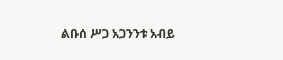ልቡሰ ሥጋ አጋንንቱ አብይ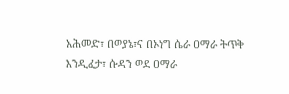አሕመድ፣ በወያኔ፣ና በኦነግ ሴራ ዐማራ ትጥቅ እንዲፈታ፣ ሱዳን ወደ ዐማራ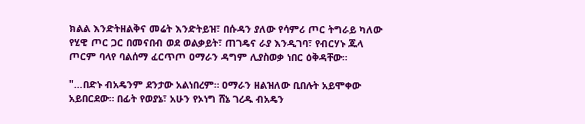ክልል እንድትዘልቅና መሬት እንድትይዝ፣ በሱዳን ያለው የሳምሪ ጦር ትግራይ ካለው የሂዊ ጦር ጋር በመናበብ ወደ ወልቃይት፣ ጠገዴና ራያ እንዲገባ፣ የብርሃኑ ጁላ ጦርም ባላየ ባልሰማ ፈርጥጦ ዐማራን ዳግም ሊያስወቃ ነበር ዕቅዳቸው።

"…በድኑ ብአዴንም ደንታው አልነበረም። ዐማራን ዘልዝለው ቢበሉት አይሞቀው አይበርደው። በፊት የወያኔ፣ አሁን የኦነግ ሸኔ ገረዱ ብአዴን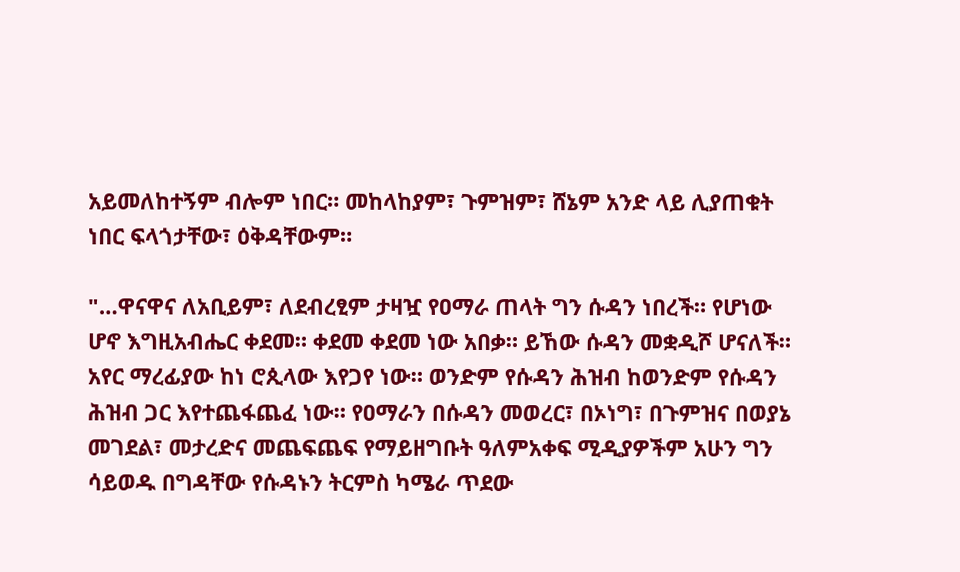አይመለከተኝም ብሎም ነበር። መከላከያም፣ ጉምዝም፣ ሸኔም አንድ ላይ ሊያጠቁት ነበር ፍላጎታቸው፣ ዕቅዳቸውም።

"…ዋናዋና ለአቢይም፣ ለደብረፂም ታዛዧ የዐማራ ጠላት ግን ሱዳን ነበረች። የሆነው ሆኖ እግዚአብሔር ቀደመ። ቀደመ ቀደመ ነው አበቃ። ይኸው ሱዳን መቋዲሾ ሆናለች። አየር ማረፊያው ከነ ሮጲላው እየጋየ ነው። ወንድም የሱዳን ሕዝብ ከወንድም የሱዳን ሕዝብ ጋር እየተጨፋጨፈ ነው። የዐማራን በሱዳን መወረር፣ በኦነግ፣ በጉምዝና በወያኔ መገደል፣ መታረድና መጨፍጨፍ የማይዘግቡት ዓለምአቀፍ ሚዲያዎችም አሁን ግን ሳይወዱ በግዳቸው የሱዳኑን ትርምስ ካሜራ ጥደው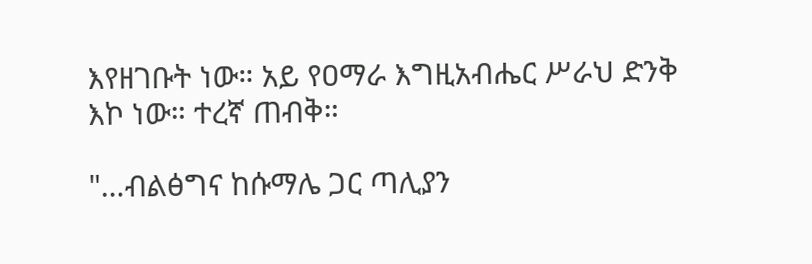እየዘገቡት ነው። አይ የዐማራ እግዚአብሔር ሥራህ ድንቅ እኮ ነው። ተረኛ ጠብቅ።

"…ብልፅግና ከሱማሌ ጋር ጣሊያን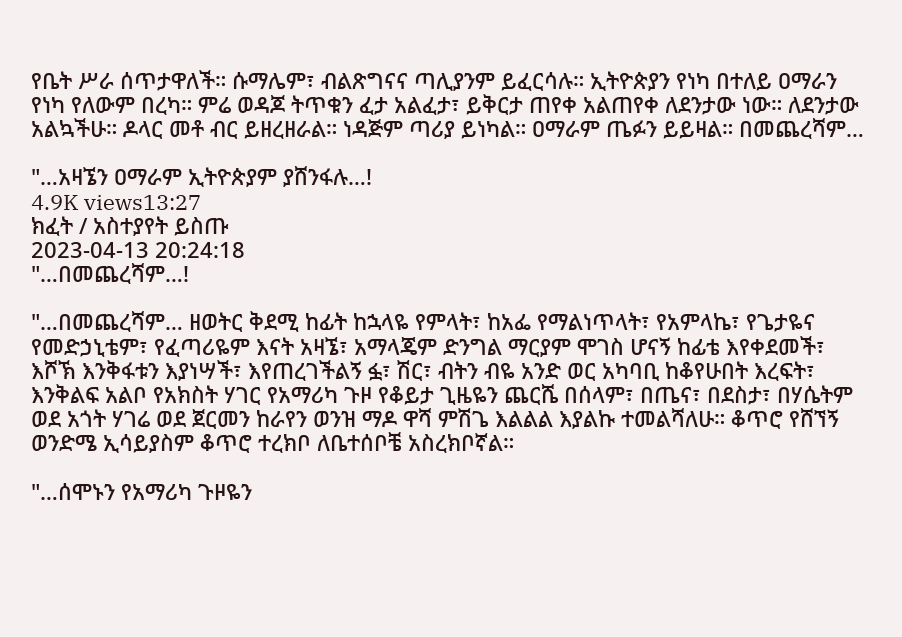የቤት ሥራ ሰጥታዋለች። ሱማሌም፣ ብልጽግናና ጣሊያንም ይፈርሳሉ። ኢትዮጵያን የነካ በተለይ ዐማራን የነካ የለውም በረካ። ምሬ ወዳጆ ትጥቁን ፈታ አልፈታ፣ ይቅርታ ጠየቀ አልጠየቀ ለደንታው ነው። ለደንታው አልኳችሁ። ዶላር መቶ ብር ይዘረዘራል። ነዳጅም ጣሪያ ይነካል። ዐማራም ጤፉን ይይዛል። በመጨረሻም…

"…አዛኜን ዐማራም ኢትዮጵያም ያሸንፋሉ…!
4.9K views13:27
ክፈት / አስተያየት ይስጡ
2023-04-13 20:24:18
"…በመጨረሻም…!

"…በመጨረሻም… ዘወትር ቅደሚ ከፊት ከኋላዬ የምላት፣ ከአፌ የማልነጥላት፣ የአምላኬ፣ የጌታዬና የመድኃኒቴም፣ የፈጣሪዬም እናት አዛኜ፣ አማላጄም ድንግል ማርያም ሞገስ ሆናኝ ከፊቴ እየቀደመች፣ እሾኽ እንቅፋቱን እያነሣች፣ እየጠረገችልኝ ፏ፣ ሽር፣ ብትን ብዬ አንድ ወር አካባቢ ከቆየሁበት እረፍት፣ እንቅልፍ አልቦ የአክስት ሃገር የአማሪካ ጉዞ የቆይታ ጊዜዬን ጨርሼ በሰላም፣ በጤና፣ በደስታ፣ በሃሴትም ወደ አጎት ሃገሬ ወደ ጀርመን ከራየን ወንዝ ማዶ ዋሻ ምሽጌ እልልል እያልኩ ተመልሻለሁ። ቆጥሮ የሸኘኝ ወንድሜ ኢሳይያስም ቆጥሮ ተረክቦ ለቤተሰቦቼ አስረክቦኛል።

"…ሰሞኑን የአማሪካ ጉዞዬን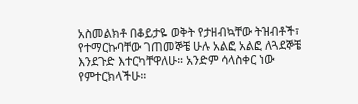አስመልክቶ በቆይታዬ ወቅት የታዘብኳቸው ትዝብቶች፣ የተማርኩባቸው ገጠመኞቼ ሁሉ አልፎ አልፎ ለጓደኞቼ እንደጉድ እተርካቸዋለሁ። አንድም ሳላስቀር ነው የምተርክላችሁ።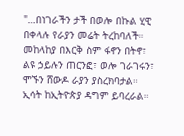"…በነገራችን ታች በወሎ በኩል ሂዊ በቀላሉ የራያን መሬት ትረከባለች። መከላከያ በእርቅ ስም ፋኖን በትኖ፣ ልዩ ኃይሉን ጠርንፎ፣ ወሎ ገራገሩን፣ ሞኙን ሸውዶ ራያን ያስረክባታል። ኢሳት ከኢትዮጵያ ዳግም ይባረራል።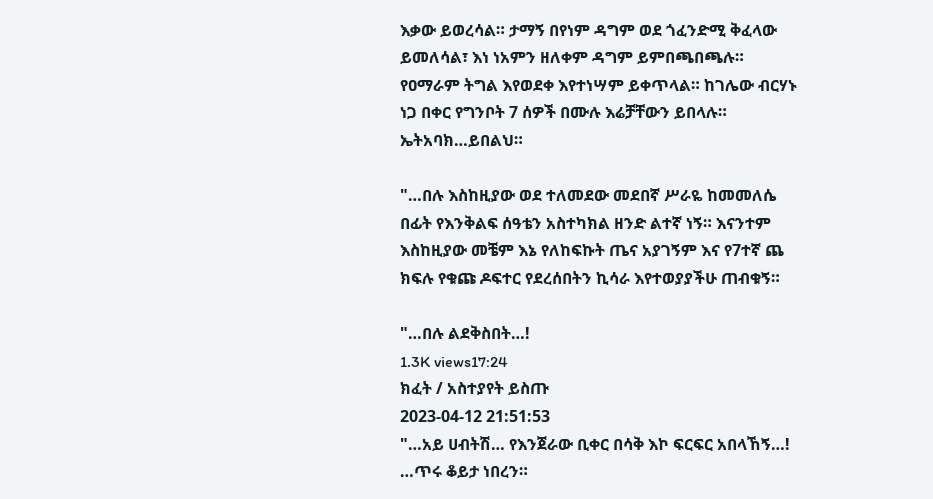እቃው ይወረሳል። ታማኝ በየነም ዳግም ወደ ጎፈንድሚ ቅፈላው ይመለሳል፣ እነ ነአምን ዘለቀም ዳግም ይምበጫበጫሉ። የዐማራም ትግል እየወደቀ እየተነሣም ይቀጥላል። ከገሌው ብርሃኑ ነጋ በቀር የግንቦት 7 ሰዎች በሙሉ እሬቻቸውን ይበላሉ። ኤትአባክ…ይበልህ።

"…በሉ እስከዚያው ወደ ተለመደው መደበኛ ሥራዬ ከመመለሴ በፊት የእንቅልፍ ሰዓቴን አስተካክል ዘንድ ልተኛ ነኝ። እናንተም እስከዚያው መቼም እኔ የለከፍኩት ጤና አያገኝም እና የ7ተኛ ጨ ክፍሉ የቁጩ ዶፍተር የደረሰበትን ኪሳራ እየተወያያችሁ ጠብቁኝ።

"…በሉ ልደቅስበት…!
1.3K views17:24
ክፈት / አስተያየት ይስጡ
2023-04-12 21:51:53
"…አይ ሀብትሽ… የእንጀራው ቢቀር በሳቅ እኮ ፍርፍር አበላኸኝ…! …ጥሩ ቆይታ ነበረን።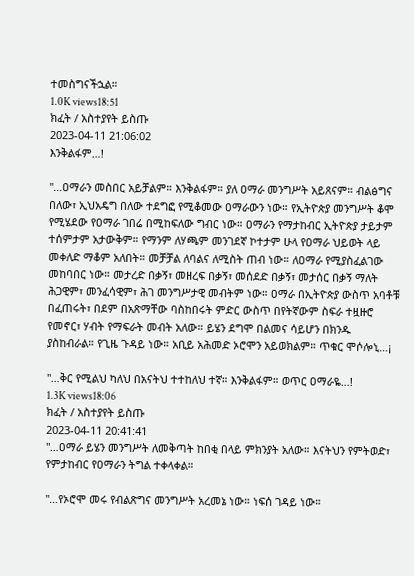ተመስግናችኋል።
1.0K views18:51
ክፈት / አስተያየት ይስጡ
2023-04-11 21:06:02
እንቅልፋም…!

"…ዐማራን መስበር አይቻልም። እንቅልፋም። ያለ ዐማራ መንግሥት አይጸናም። ብልፅግና በለው፣ ኢህአዴግ በለው ተደግፎ የሚቆመው ዐማራውን ነው። የኢትዮጵያ መንግሥት ቆሞ የሚሄደው የዐማራ ገበሬ በሚከፍለው ግብር ነው። ዐማራን የማታከብር ኢትዮጵያ ታይታም ተሰምታም አታውቅም። የማንም ለሃጫም መንገደኛ ኮተታም ሁላ የዐማራ ህይወት ላይ መቀለድ ማቆም አለበት። መቻቻል ለባልና ለሚስት ጠብ ነው። ለዐማራ የሚያስፈልገው መከባበር ነው። መታረድ በቃኝ፣ መዘረፍ በቃኝ፣ መሰደድ በቃኝ፣ መታሰር በቃኝ ማለት ሕጋዊም፣ መንፈሳዊም፣ ሕገ መንግሥታዊ መብትም ነው። ዐማራ በኢትዮጵያ ውስጥ አባቶቹ በፈጠሩት፣ በደም በአጽማቸው ባስከበሩት ምድር ውስጥ በየትኛውም ስፍራ ተዟዙሮ የመኖር፣ ሃብት የማፍራት መብት አለው። ይሄን ደግሞ በልመና ሳይሆን በክንዱ ያስከብራል። የጊዜ ጉዳይ ነው። አቢይ አሕመድ ኦሮሞን አይወክልም። ጥቁር ሞሶሎኒ…¡

"…ቅር የሚልህ ካለህ በአናትህ ተተከለህ ተኛ። እንቅልፋም። ወጥር ዐማራዬ…!
1.3K views18:06
ክፈት / አስተያየት ይስጡ
2023-04-11 20:41:41
"…ዐማራ ይሄን መንግሥት ለመቅጣት ከበቂ በላይ ምክንያት አለው። እናትህን የምትወድ፣ የምታከብር የዐማራን ትግል ተቀላቀል።

"…የኦሮሞ መሩ የብልጽግና መንግሥት አረመኔ ነው። ነፍሰ ገዳይ ነው።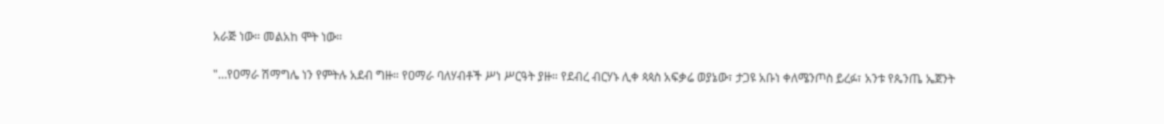አራጅ ነው። መልአከ ሞት ነው።

"…የዐማራ ሽማግሌ ነን የምትሉ አደብ ግዙ። የዐማራ ባለሃብቶች ሥነ ሥርዓት ያዙ። የደብረ ብርሃኑ ሊቀ ጳጳስ አፍቃሬ ወያኔው፣ ታጋዩ አቡነ ቀለሜንጦስ ይረፉ፣ አንቱ የጴንጤ ኤጀንት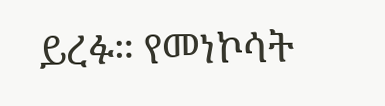ይረፉ። የመነኮሳት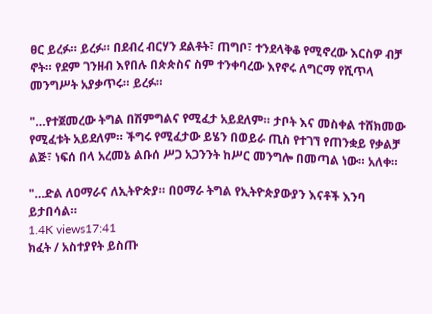ፀር ይረፉ። ይረፉ። በደብረ ብርሃን ደልቶት፣ ጠግቦ፣ ተንደላቅቆ የሚኖረው እርስዎ ብቻ ኖት። የደም ገንዘብ እየበሉ በጵጵስና ስም ተንቀባረው እየኖሩ ለግርማ የሺጥላ መንግሥት አያቃጥሩ። ይረፉ።

"…የተጀመረው ትግል በሽምግልና የሚፈታ አይደለም። ታቦት እና መስቀል ተሸክመው የሚፈቱት አይደለም። ችግሩ የሚፈታው ይሄን በወይራ ጢስ የተገኘ የጠንቋይ የቃልቻ ልጅ፣ ነፍሰ በላ አረመኔ ልቡሰ ሥጋ አጋንንት ከሥር መንግሎ በመጣል ነው። አለቀ።

"…ድል ለዐማራና ለኢትዮጵያ። በዐማራ ትግል የኢትዮጵያውያን እናቶች እንባ ይታበሳል።
1.4K views17:41
ክፈት / አስተያየት ይስጡ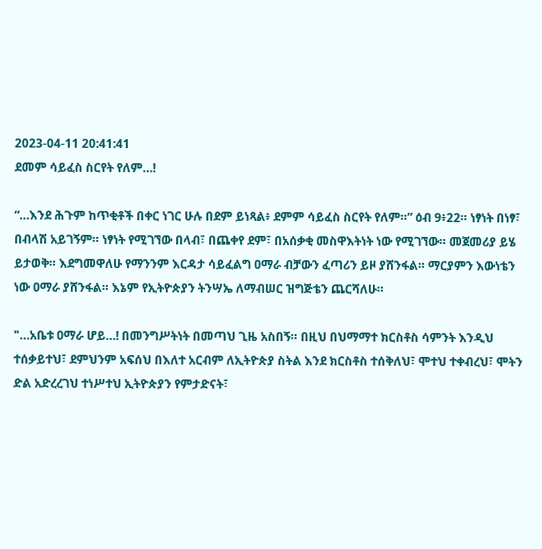2023-04-11 20:41:41
ደመም ሳይፈስ ስርየት የለም…!

“…እንደ ሕጉም ከጥቂቶች በቀር ነገር ሁሉ በደም ይነጻል፥ ደምም ሳይፈስ ስርየት የለም።” ዕብ 9፥22። ነፃነት በነፃ፣ በብላሽ አይገኝም። ነፃነት የሚገኘው በላብ፣ በጨቀየ ደም፣ በአሰቃቂ መስዋእትነት ነው የሚገኘው። መጀመሪያ ይሄ ይታወቅ። እደግመዋለሁ የማንንም እርዳታ ሳይፈልግ ዐማራ ብቻውን ፈጣሪን ይዞ ያሸንፋል። ማርያምን እውነቴን ነው ዐማራ ያሸንፋል። እኔም የኢትዮጵያን ትንሣኤ ለማብሠር ዝግጅቴን ጨርሻለሁ።

"…አቤቱ ዐማራ ሆይ…! በመንግሥትነት በመጣህ ጊዜ አስበኝ። በዚህ በህማማተ ክርስቶስ ሳምንት እንዲህ ተሰቃይተህ፣ ደምህንም አፍሰህ በእለተ አርብም ለኢትዮጵያ ስትል እንደ ክርስቶስ ተሰቅለህ፣ ሞተህ ተቀብረህ፣ ሞትን ድል አድረረገህ ተነሥተህ ኢትዮጵያን የምታድናት፣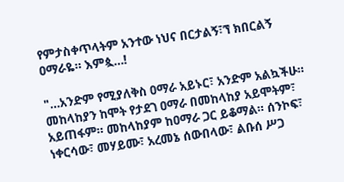የምታስቀጥላትም አንተው ነህና በርታልኝ፣ኘ ክበርልኝ ዐማራዬ። እምጷ…!

"…አንድም የሚያለቅስ ዐማራ አይኑር፣ አንድም አልኳችሁ። መከላከያን ከሞት የታደገ ዐማራ በመከላከያ አይሞትም፣ አይጠፋም። መከላከያም ከዐማራ ጋር ይቆማል። ሰንኮፍ፣ ነቀርሳው፣ መሃይሙ፣ አረመኔ ሰውበላው፣ ልቡሰ ሥጋ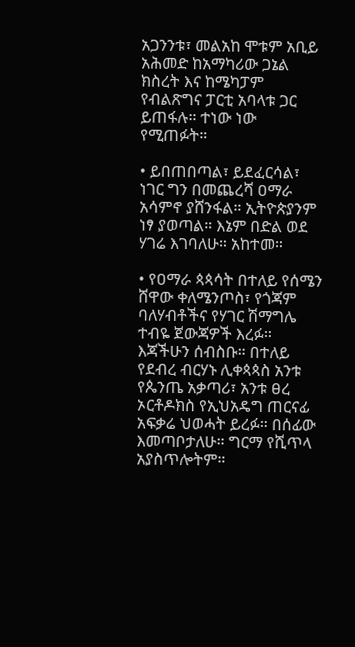አጋንንቱ፣ መልአከ ሞቱም አቢይ አሕመድ ከአማካሪው ጋኔል ክስረት እና ከሜካፓም የብልጽግና ፓርቲ አባላቱ ጋር ይጠፋሉ። ተነው ነው የሚጠፉት።

• ይበጠበጣል፣ ይደፈርሳል፣ ነገር ግን በመጨረሻ ዐማራ አሳምኖ ያሸንፋል። ኢትዮጵያንም ነፃ ያወጣል። እኔም በድል ወደ ሃገሬ እገባለሁ። አከተመ።

• የዐማራ ጳጳሳት በተለይ የሰሜን ሸዋው ቀለሜንጦስ፣ የጎጃም ባለሃብቶችና የሃገር ሽማግሌ ተብዬ ጀውጃዎች እረፉ። እጃችሁን ሰብስቡ። በተለይ የደብረ ብርሃኑ ሊቀጳጳስ አንቱ የጴንጤ አቃጣሪ፣ አንቱ ፀረ ኦርቶዶክስ የኢህአዴግ ጠርናፊ አፍቃሬ ህወሓት ይረፉ። በሰፊው እመጣቦታለሁ። ግርማ የሺጥላ አያስጥሎትም።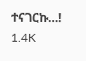ተናገርኩ…!
1.4K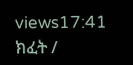views17:41
ክፈት /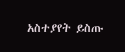አስተያየት ይስጡ